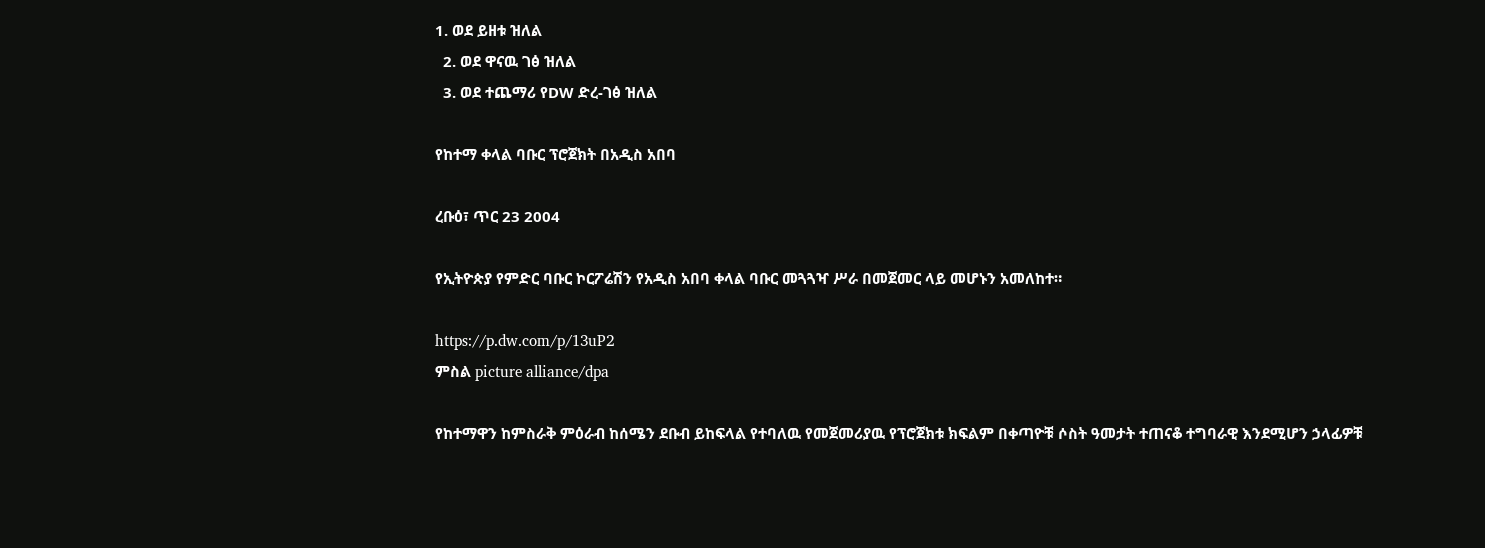1. ወደ ይዘቱ ዝለል
  2. ወደ ዋናዉ ገፅ ዝለል
  3. ወደ ተጨማሪ የDW ድረ-ገፅ ዝለል

የከተማ ቀላል ባቡር ፕሮጀክት በአዲስ አበባ

ረቡዕ፣ ጥር 23 2004

የኢትዮጵያ የምድር ባቡር ኮርፖሬሽን የአዲስ አበባ ቀላል ባቡር መጓጓዣ ሥራ በመጀመር ላይ መሆኑን አመለከተ።

https://p.dw.com/p/13uP2
ምስል picture alliance/dpa

የከተማዋን ከምስራቅ ምዕራብ ከሰሜን ደቡብ ይከፍላል የተባለዉ የመጀመሪያዉ የፕሮጀክቱ ክፍልም በቀጣዮቹ ሶስት ዓመታት ተጠናቆ ተግባራዊ እንደሚሆን ኃላፊዎቹ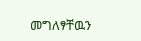መግለፃቸዉን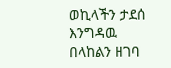ወኪላችን ታደሰ እንግዳዉ በላከልን ዘገባ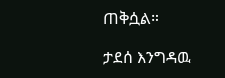ጠቅሷል።

ታደሰ እንግዳዉ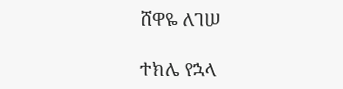ሸዋዬ ለገሠ

ተክሌ የኋላ